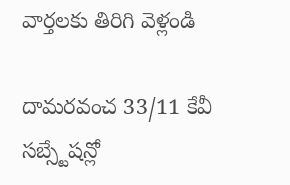వార్తలకు తిరిగి వెళ్లండి

దామరవంచ 33/11 కేవీ సబ్స్టేషన్లో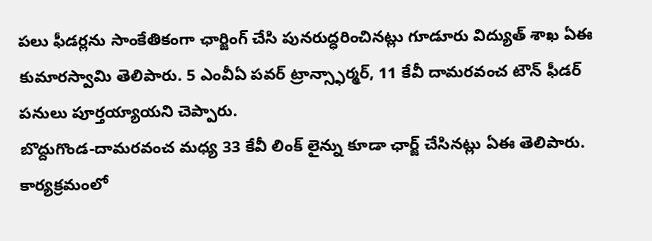పలు ఫీడర్లను సాంకేతికంగా ఛార్జింగ్ చేసి పునరుద్ధరించినట్లు గూడూరు విద్యుత్ శాఖ ఏఈ కుమారస్వామి తెలిపారు. 5 ఎంవీఏ పవర్ ట్రాన్స్ఫార్మర్, 11 కేవీ దామరవంచ టౌన్ ఫీడర్ పనులు పూర్తయ్యాయని చెప్పారు.
బొద్దుగొండ-దామరవంచ మధ్య 33 కేవీ లింక్ లైన్ను కూడా ఛార్జ్ చేసినట్లు ఏఈ తెలిపారు. కార్యక్రమంలో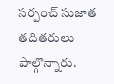సర్పంచ్ సుజాత తదితరులు పాల్గొన్నారు.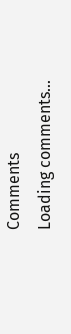Comments
Loading comments...